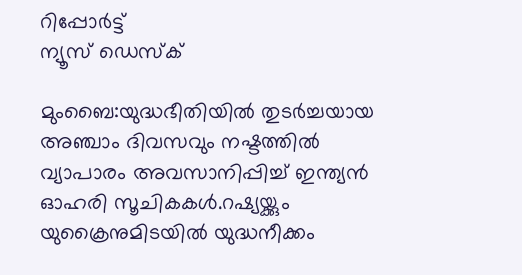റിപ്പോര്‍ട്ട്
ന്യൂസ് ഡെസ്ക്

മുംബൈ:യുദ്ധഭീതിയില്‍ തുടര്‍ച്ചയായ അഞ്ചാം ദിവസവും നഷ്ടത്തില്‍ വ്യാപാരം അവസാനിപ്പിച്ച് ഇന്ത്യന്‍ ഓഹരി സൂചികകള്‍.റഷ്യയ്ക്കും യുക്രൈനുമിടയില്‍ യുദ്ധനീക്കം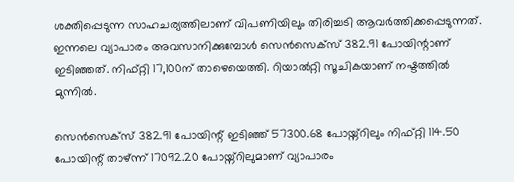ശക്തിപ്പെടുന്ന സാഹചര്യത്തിലാണ് വിപണിയിലും തിരിച്ചടി ആവര്‍ത്തിക്കപ്പെടുന്നത്. ഇന്നലെ വ്യാപാരം അവസാനിക്കുമ്പോള്‍ സെന്‍സെക്സ് 382.91 പോയിന്റാണ് ഇടിഞ്ഞത്. നിഫ്റ്റി 17,100ന് താഴെയെത്തി. റിയാല്‍റ്റി സൂചികയാണ് നഷ്ടത്തില്‍ മുന്നില്‍.

സെന്‍സെക്സ് 382.91 പോയിന്റ് ഇടിഞ്ഞ് 57300.68 പോയ്ന്റിലും നിഫ്റ്റി 114.50 പോയിന്റ് താഴ്ന്ന് 17092.20 പോയ്ന്റിലുമാണ് വ്യാപാരം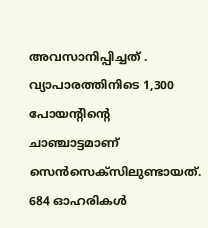അവസാനിപ്പിച്ചത് . വ്യാപാരത്തിനിടെ 1,300 പോയന്റിന്റെ ചാഞ്ചാട്ടമാണ് സെന്‍സെക്സിലുണ്ടായത്. 684 ഓഹരികള്‍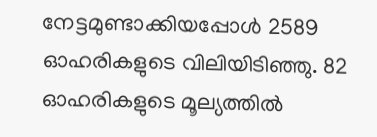നേട്ടമുണ്ടാക്കിയപ്പോള്‍ 2589 ഓഹരികളുടെ വിലിയിടിഞ്ഞു. 82 ഓഹരികളുടെ മൂല്യത്തില്‍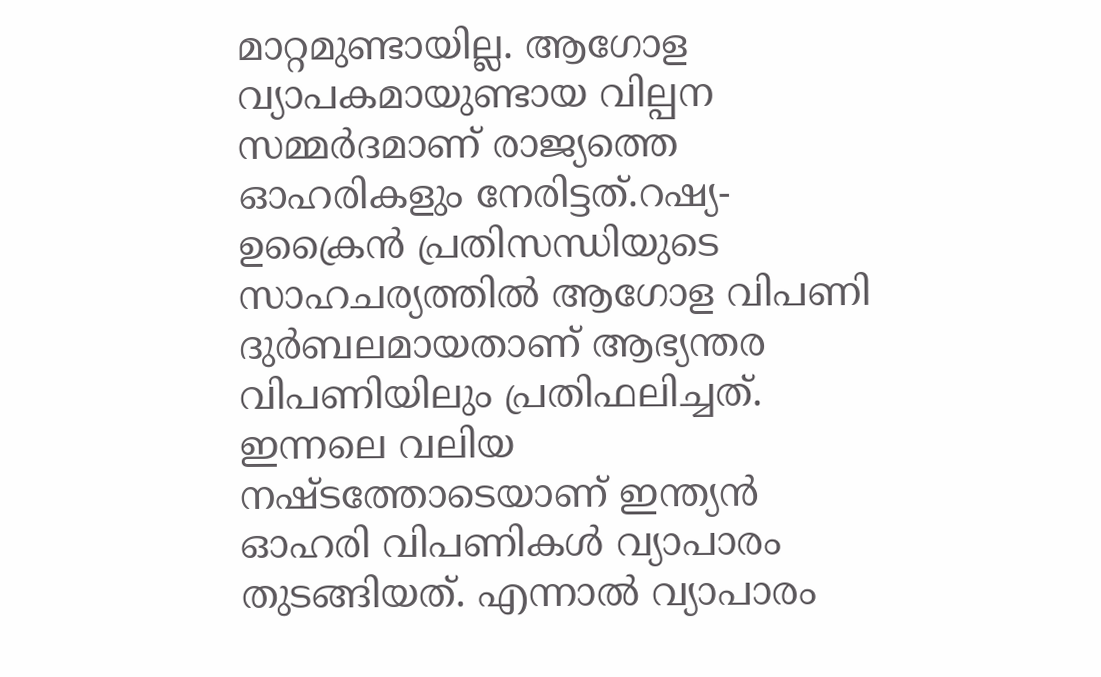മാറ്റമുണ്ടായില്ല. ആഗോള വ്യാപകമായുണ്ടായ വില്പന സമ്മര്‍ദമാണ് രാജ്യത്തെ ഓഹരികളും നേരിട്ടത്.റഷ്യ-ഉക്രൈന്‍ പ്രതിസന്ധിയുടെ സാഹചര്യത്തില്‍ ആഗോള വിപണി ദുര്‍ബലമായതാണ് ആഭ്യന്തര വിപണിയിലും പ്രതിഫലിച്ചത്. ഇന്നലെ വലിയ നഷ്ടത്തോടെയാണ് ഇന്ത്യന്‍ ഓഹരി വിപണികള്‍ വ്യാപാരം തുടങ്ങിയത്. എന്നാല്‍ വ്യാപാരം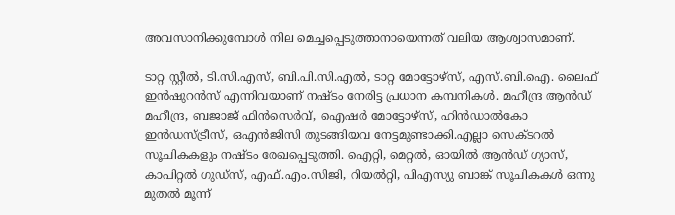അവസാനിക്കുമ്പോള്‍ നില മെച്ചപ്പെടുത്താനായെന്നത് വലിയ ആശ്വാസമാണ്.

ടാറ്റ സ്റ്റീല്‍, ടി.സി.എസ്, ബി.പി.സി.എല്‍, ടാറ്റ മോട്ടോഴ്സ്, എസ്.ബി.ഐ. ലൈഫ് ഇന്‍ഷുറന്‍സ് എന്നിവയാണ് നഷ്ടം നേരിട്ട പ്രധാന കമ്പനികള്‍. മഹീന്ദ്ര ആന്‍ഡ് മഹീന്ദ്ര, ബജാജ് ഫിന്‍സെര്‍വ്, ഐഷര്‍ മോട്ടോഴ്സ്, ഹിന്‍ഡാല്‍കോ ഇന്‍ഡസ്ട്രീസ്, ഒഎന്‍ജിസി തുടങ്ങിയവ നേട്ടമുണ്ടാക്കി.എല്ലാ സെക്ടറല്‍ സൂചികകളും നഷ്ടം രേഖപ്പെടുത്തി. ഐറ്റി, മെറ്റല്‍, ഓയില്‍ ആന്‍ഡ് ഗ്യാസ്, കാപിറ്റല്‍ ഗുഡ്സ്, എഫ്.എം.സിജി, റിയല്‍റ്റി, പിഎസ്യു ബാങ്ക് സൂചികകള്‍ ഒന്നു മുതല്‍ മൂന്ന്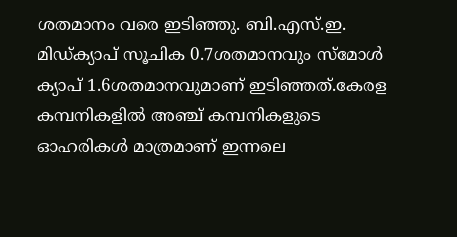ശതമാനം വരെ ഇടിഞ്ഞു. ബി.എസ്.ഇ. മിഡ്ക്യാപ് സൂചിക 0.7ശതമാനവും സ്മോള്‍ ക്യാപ് 1.6ശതമാനവുമാണ് ഇടിഞ്ഞത്.കേരള കമ്പനികളില്‍ അഞ്ച് കമ്പനികളുടെ ഓഹരികള്‍ മാത്രമാണ് ഇന്നലെ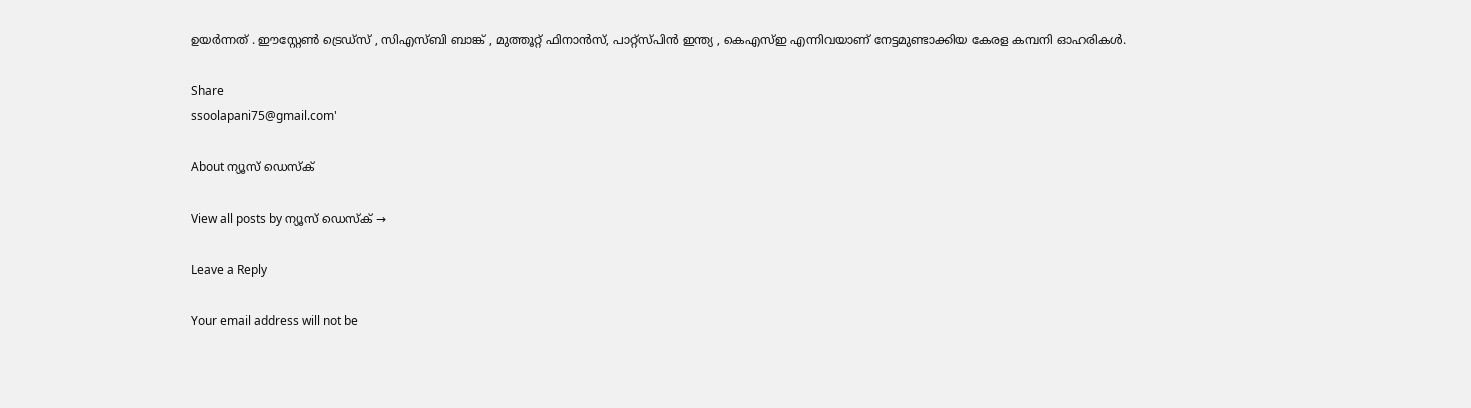ഉയര്‍ന്നത് . ഈസ്റ്റേണ്‍ ട്രെഡ്സ് , സിഎസ്ബി ബാങ്ക് , മുത്തൂറ്റ് ഫിനാന്‍സ്, പാറ്റ്സ്പിന്‍ ഇന്ത്യ , കെഎസ്ഇ എന്നിവയാണ് നേട്ടമുണ്ടാക്കിയ കേരള കമ്പനി ഓഹരികള്‍.

Share
ssoolapani75@gmail.com'

About ന്യൂസ് ഡെസ്ക്

View all posts by ന്യൂസ് ഡെസ്ക് →

Leave a Reply

Your email address will not be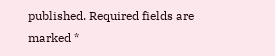published. Required fields are marked *